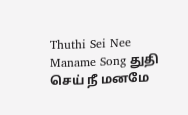Thuthi Sei Nee Maname Song துதி செய் நீ மனமே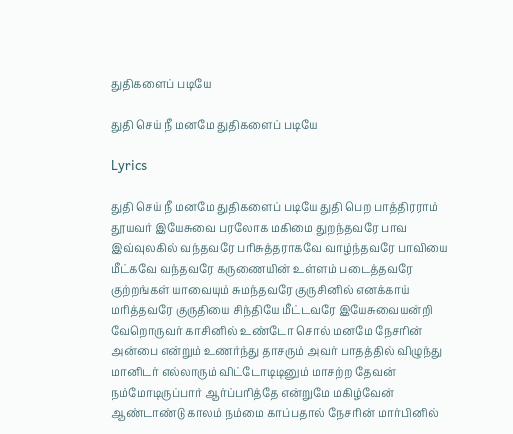துதிகளைப் படியே

துதி செய் நீ மனமே துதிகளைப் படியே

Lyrics

துதி செய் நீ மனமே துதிகளைப் படியே துதி பெற பாத்திரராம் தூயவர் இயேசுவை பரலோக மகிமை துறந்தவரே பாவ இவ்வுலகில் வந்தவரே பரிசுத்தராகவே வாழ்ந்தவரே பாவியை மீட்கவே வந்தவரே கருணையின் உள்ளம் படைத்தவரே குற்றங்கள் யாவையும் சுமந்தவரே குருசினில் எனக்காய் மரித்தவரே குருதியை சிந்தியே மீட்டவரே இயேசுவையன்றி வேறொருவர் காசினில் உண்டோ சொல் மனமே நேசரின் அன்பை என்றும் உணர்ந்து தாசரும் அவர் பாதத்தில் விழுந்து மானிடர் எல்லாரும் விட்டோடிடினும் மாசற்ற தேவன் நம்மோடிருப்பார் ஆர்ப்பரித்தே என்றுமே மகிழ்வேன் ஆண்டாண்டு காலம் நம்மை காப்பதால் நேசரின் மார்பினில்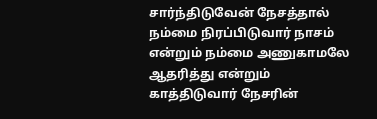சார்ந்திடுவேன் நேசத்தால் நம்மை நிரப்பிடுவார் நாசம் என்றும் நம்மை அணுகாமலே ஆதரித்து என்றும் காத்திடுவார் நேசரின்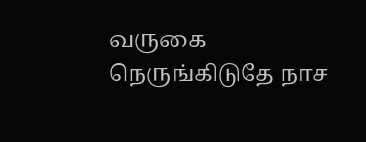வருகை நெருங்கிடுதே நாச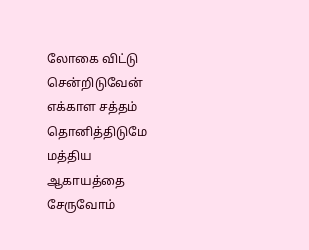லோகை விட்டு சென்றிடுவேன் எக்காள சத்தம் தொனித்திடுமே மத்திய ஆகாயத்தை சேருவோம்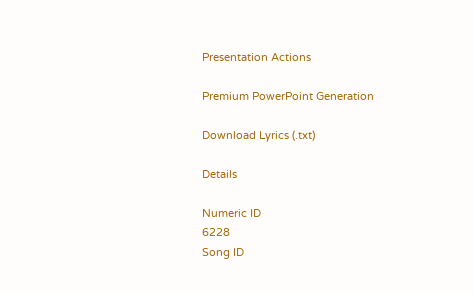Presentation Actions

Premium PowerPoint Generation

Download Lyrics (.txt)

Details

Numeric ID
6228
Song ID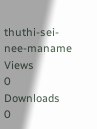thuthi-sei-nee-maname
Views
0
Downloads
0